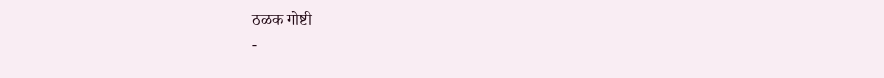ठळक गोष्टी
-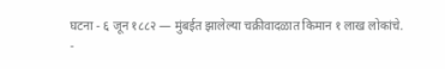घटना - ६ जून १८८२ — मुंबईत झालेल्या चक्रीवादळात किमान १ लाख लोकांचे.
-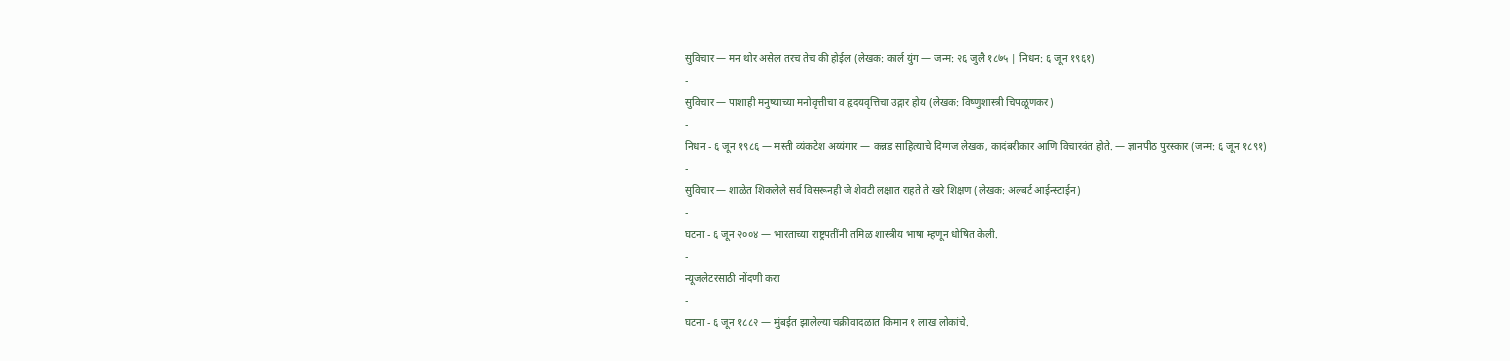सुविचार — मन थोर असेल तरच तेच की होईल (लेखक: कार्ल युंग — जन्म: २६ जुलै १८७५ | निधन: ६ जून १९६१)
-
सुविचार — पाशाही मनुष्याच्या मनोवृत्तीचा व हृदयवृत्तिचा उद्गार होय (लेखक: विष्णुशास्त्री चिपळूणकर)
-
निधन - ६ जून १९८६ — मस्ती व्यंकटेश अय्यंगार — कन्नड साहित्याचे दिग्गज लेखक, कादंबरीकार आणि विचारवंत होते. — ज्ञानपीठ पुरस्कार (जन्म: ६ जून १८९१)
-
सुविचार — शाळेत शिकलेले सर्व विसरूनही जे शेवटी लक्षात राहते ते खरे शिक्षण (लेखक: अल्बर्ट आईन्स्टाईन)
-
घटना - ६ जून २००४ — भारताच्या राष्ट्रपतींनी तमिळ शास्त्रीय भाषा म्हणून धोषित केली.
-
न्यूजलेटरसाठी नोंदणी करा
-
घटना - ६ जून १८८२ — मुंबईत झालेल्या चक्रीवादळात किमान १ लाख लोकांचे.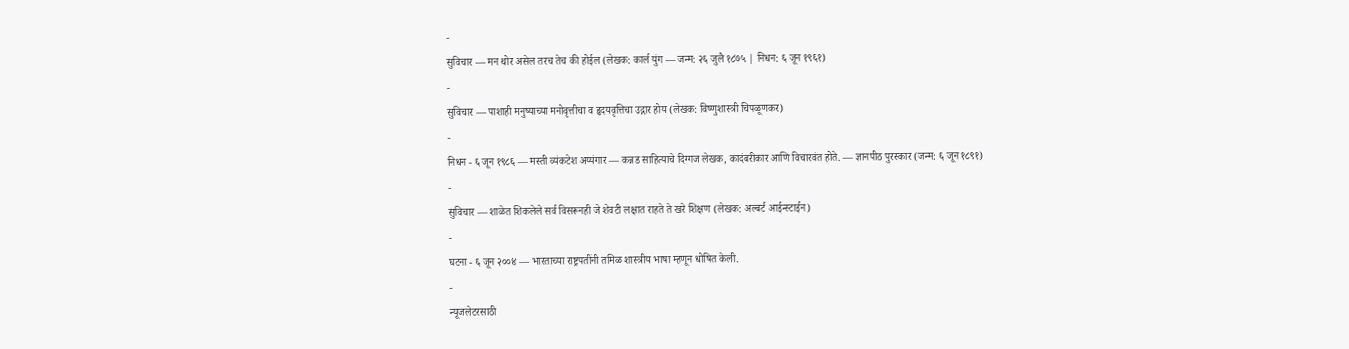-
सुविचार — मन थोर असेल तरच तेच की होईल (लेखक: कार्ल युंग — जन्म: २६ जुलै १८७५ | निधन: ६ जून १९६१)
-
सुविचार — पाशाही मनुष्याच्या मनोवृत्तीचा व हृदयवृत्तिचा उद्गार होय (लेखक: विष्णुशास्त्री चिपळूणकर)
-
निधन - ६ जून १९८६ — मस्ती व्यंकटेश अय्यंगार — कन्नड साहित्याचे दिग्गज लेखक, कादंबरीकार आणि विचारवंत होते. — ज्ञानपीठ पुरस्कार (जन्म: ६ जून १८९१)
-
सुविचार — शाळेत शिकलेले सर्व विसरूनही जे शेवटी लक्षात राहते ते खरे शिक्षण (लेखक: अल्बर्ट आईन्स्टाईन)
-
घटना - ६ जून २००४ — भारताच्या राष्ट्रपतींनी तमिळ शास्त्रीय भाषा म्हणून धोषित केली.
-
न्यूजलेटरसाठी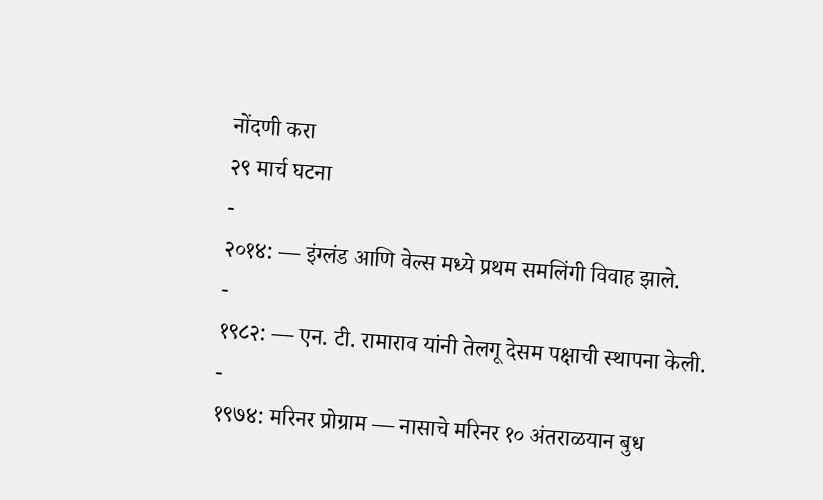नोंदणी करा
२९ मार्च घटना
-
२०१४: — इंग्लंड आणि वेल्स मध्ये प्रथम समलिंगी विवाह झाले.
-
१९८२: — एन. टी. रामाराव यांनी तेलगू देसम पक्षाची स्थापना केली.
-
१९७४: मरिनर प्रोग्राम — नासाचे मरिनर १० अंतराळयान बुध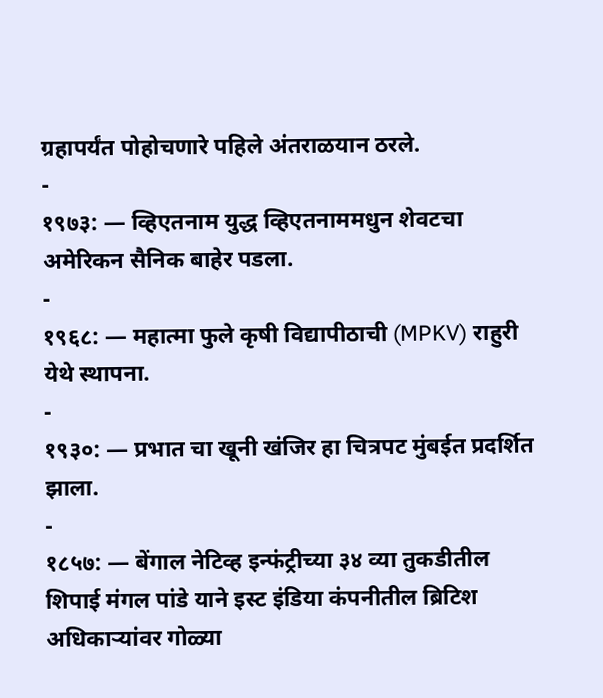ग्रहापर्यंत पोहोचणारे पहिले अंतराळयान ठरले.
-
१९७३: — व्हिएतनाम युद्ध व्हिएतनाममधुन शेवटचा अमेरिकन सैनिक बाहेर पडला.
-
१९६८: — महात्मा फुले कृषी विद्यापीठाची (MPKV) राहुरी येथे स्थापना.
-
१९३०: — प्रभात चा खूनी खंजिर हा चित्रपट मुंबईत प्रदर्शित झाला.
-
१८५७: — बेंगाल नेटिव्ह इन्फंट्रीच्या ३४ व्या तुकडीतील शिपाई मंगल पांडे याने इस्ट इंडिया कंपनीतील ब्रिटिश अधिकाऱ्यांवर गोळ्या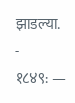झाडल्या.
-
१८४९: —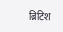ब्रिटिश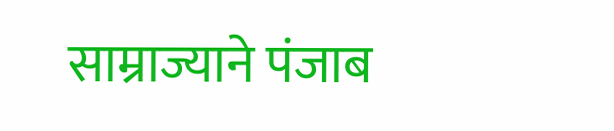साम्राज्याने पंजाब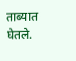ताब्यात घेतले.